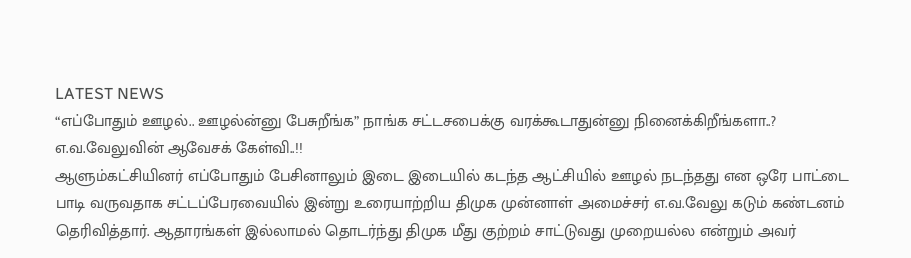LATEST NEWS
“எப்போதும் ஊழல்.. ஊழல்ன்னு பேசுறீங்க” நாங்க சட்டசபைக்கு வரக்கூடாதுன்னு நினைக்கிறீங்களா..? எ.வ.வேலுவின் ஆவேசக் கேள்வி..!!
ஆளும்கட்சியினர் எப்போதும் பேசினாலும் இடை இடையில் கடந்த ஆட்சியில் ஊழல் நடந்தது என ஒரே பாட்டை பாடி வருவதாக சட்டப்பேரவையில் இன்று உரையாற்றிய திமுக முன்னாள் அமைச்சர் எ.வ.வேலு கடும் கண்டனம் தெரிவித்தார். ஆதாரங்கள் இல்லாமல் தொடர்ந்து திமுக மீது குற்றம் சாட்டுவது முறையல்ல என்றும் அவர்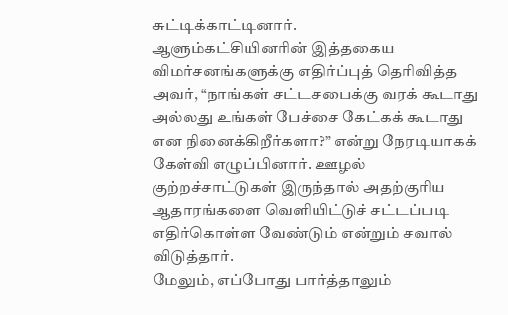சுட்டிக்காட்டினார்.
ஆளும்கட்சியினரின் இத்தகைய விமர்சனங்களுக்கு எதிர்ப்புத் தெரிவித்த அவர், “நாங்கள் சட்டசபைக்கு வரக் கூடாது அல்லது உங்கள் பேச்சை கேட்கக் கூடாது என நினைக்கிறீர்களா?” என்று நேரடியாகக் கேள்வி எழுப்பினார். ஊழல் குற்றச்சாட்டுகள் இருந்தால் அதற்குரிய ஆதாரங்களை வெளியிட்டுச் சட்டப்படி எதிர்கொள்ள வேண்டும் என்றும் சவால் விடுத்தார்.
மேலும், எப்போது பார்த்தாலும்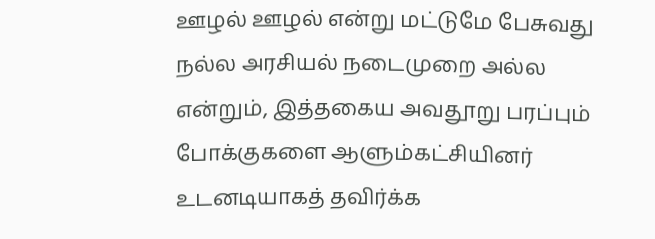ஊழல் ஊழல் என்று மட்டுமே பேசுவது நல்ல அரசியல் நடைமுறை அல்ல என்றும், இத்தகைய அவதூறு பரப்பும் போக்குகளை ஆளும்கட்சியினர் உடனடியாகத் தவிர்க்க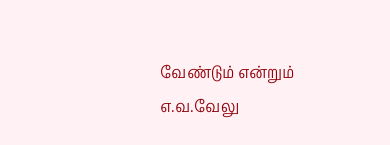வேண்டும் என்றும் எ.வ.வேலு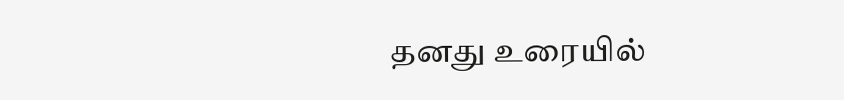தனது உரையில்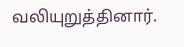வலியுறுத்தினார்.